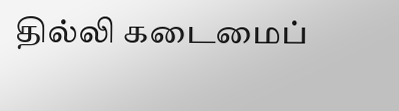தில்லி கடைமைப்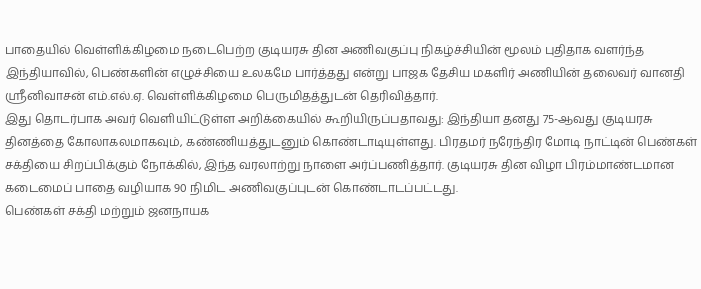பாதையில் வெள்ளிக்கிழமை நடைபெற்ற குடியரசு தின அணிவகுப்பு நிகழ்ச்சியின் மூலம் புதிதாக வளர்ந்த இந்தியாவில், பெண்களின் எழுச்சியை உலகமே பார்த்தது என்று பாஜக தேசிய மகளிர் அணியின் தலைவர் வானதி ஸ்ரீனிவாசன் எம்.எல்.ஏ. வெள்ளிக்கிழமை பெருமிதத்துடன் தெரிவித்தார்.
இது தொடர்பாக அவர் வெளியிட்டுள்ள அறிக்கையில் கூறியிருப்பதாவது: இந்தியா தனது 75-ஆவது குடியரசு தினத்தை கோலாகலமாகவும், கண்ணியத்துடனும் கொண்டாடியுள்ளது. பிரதமர் நரேந்திர மோடி நாட்டின் பெண்கள் சக்தியை சிறப்பிக்கும் நோக்கில், இந்த வரலாற்று நாளை அர்ப்பணித்தார். குடியரசு தின விழா பிரம்மாண்டமான கடைமைப் பாதை வழியாக 90 நிமிட அணிவகுப்புடன் கொண்டாடப்பட்டது.
பெண்கள் சக்தி மற்றும் ஜனநாயக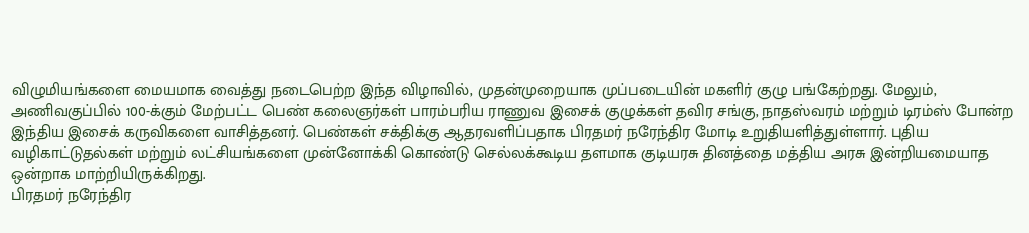விழுமியங்களை மையமாக வைத்து நடைபெற்ற இந்த விழாவில், முதன்முறையாக முப்படையின் மகளிர் குழு பங்கேற்றது. மேலும், அணிவகுப்பில் 100-க்கும் மேற்பட்ட பெண் கலைஞர்கள் பாரம்பரிய ராணுவ இசைக் குழுக்கள் தவிர சங்கு, நாதஸ்வரம் மற்றும் டிரம்ஸ் போன்ற இந்திய இசைக் கருவிகளை வாசித்தனர். பெண்கள் சக்திக்கு ஆதரவளிப்பதாக பிரதமர் நரேந்திர மோடி உறுதியளித்துள்ளார். புதிய வழிகாட்டுதல்கள் மற்றும் லட்சியங்களை முன்னோக்கி கொண்டு செல்லக்கூடிய தளமாக குடியரசு தினத்தை மத்திய அரசு இன்றியமையாத ஒன்றாக மாற்றியிருக்கிறது.
பிரதமர் நரேந்திர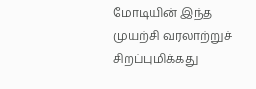மோடியின் இந்த முயற்சி வரலாற்றுச் சிறப்புமிக்கது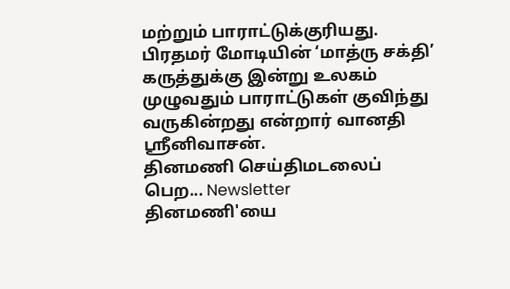மற்றும் பாராட்டுக்குரியது. பிரதமர் மோடியின் ‘மாத்ரு சக்தி’ கருத்துக்கு இன்று உலகம் முழுவதும் பாராட்டுகள் குவிந்து வருகின்றது என்றார் வானதி ஸ்ரீனிவாசன்.
தினமணி செய்திமடலைப் பெற... Newsletter
தினமணி'யை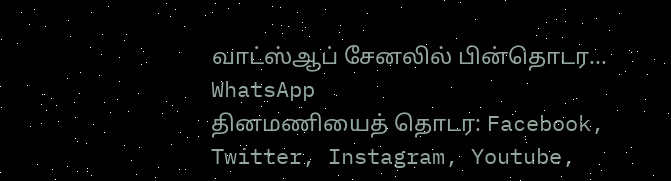வாட்ஸ்ஆப் சேனலில் பின்தொடர... WhatsApp
தினமணியைத் தொடர: Facebook, Twitter, Instagram, Youtube,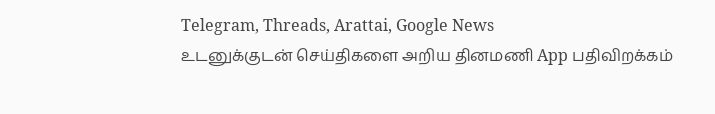Telegram, Threads, Arattai, Google News
உடனுக்குடன் செய்திகளை அறிய தினமணி App பதிவிறக்கம்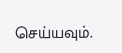செய்யவும்.